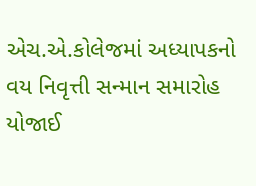એચ.એ.કોલેજમાં અધ્યાપકનો વય નિવૃત્તી સન્માન સમારોહ યોજાઈ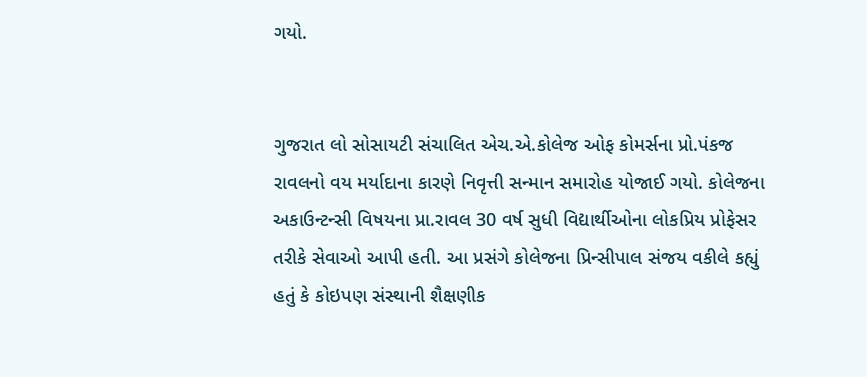ગયો.


ગુજરાત લો સોસાયટી સંચાલિત એચ.એ.કોલેજ ઓફ કોમર્સના પ્રો.પંકજ રાવલનો વય મર્યાદાના કારણે નિવૃત્તી સન્માન સમારોહ યોજાઈ ગયો. કોલેજના અકાઉન્ટન્સી વિષયના પ્રા.રાવલ 30 વર્ષ સુધી વિદ્યાર્થીઓના લોકપ્રિય પ્રોફેસર તરીકે સેવાઓ આપી હતી. આ પ્રસંગે કોલેજના પ્રિન્સીપાલ સંજય વકીલે કહ્યું હતું કે કોઇપણ સંસ્થાની શૈક્ષણીક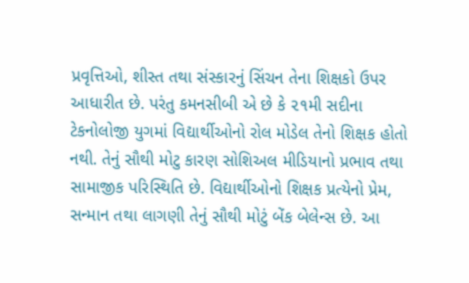પ્રવૃત્તિઓ, શીસ્ત તથા સંસ્કારનું સિંચન તેના શિક્ષકો ઉપર આધારીત છે. પરંતુ કમનસીબી એ છે કે ૨૧મી સદીના ટેકનોલોજી યુગમાં વિદ્યાર્થીઓનો રોલ મોડેલ તેનો શિક્ષક હોતો નથી. તેનું સૌથી મોટુ કારણ સોશિઅલ મીડિયાનો પ્રભાવ તથા સામાજીક પરિસ્થિતિ છે. વિદ્યાર્થીઓનો શિક્ષક પ્રત્યેનો પ્રેમ, સન્માન તથા લાગણી તેનું સૌથી મોટું બેંક બેલેન્સ છે. આ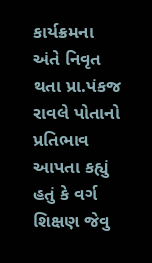કાર્યક્રમના અંતે નિવૃત થતા પ્રા.પંકજ રાવલે પોતાનો પ્રતિભાવ આપતા કહ્યું હતું કે વર્ગ શિક્ષણ જેવુ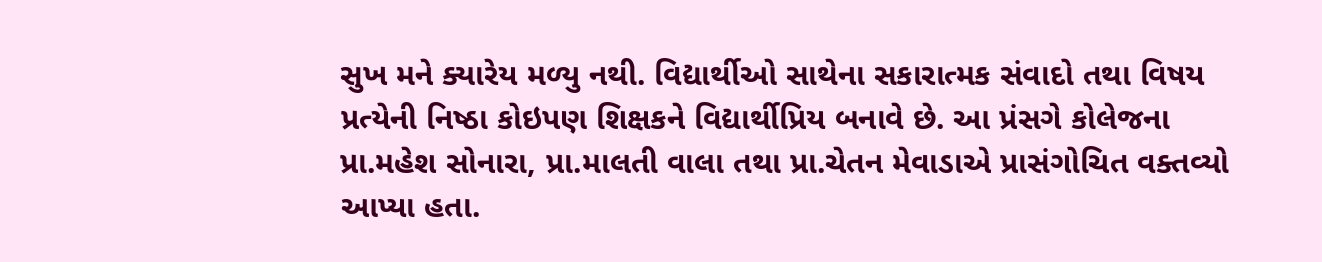સુખ મને ક્યારેય મળ્યુ નથી. વિદ્યાર્થીઓ સાથેના સકારાત્મક સંવાદો તથા વિષય પ્રત્યેની નિષ્ઠા કોઇપણ શિક્ષકને વિદ્યાર્થીપ્રિય બનાવે છે. આ પ્રંસગે કોલેજના પ્રા.મહેશ સોનારા, પ્રા.માલતી વાલા તથા પ્રા.ચેતન મેવાડાએ પ્રાસંગોચિત વક્તવ્યો આપ્યા હતા.